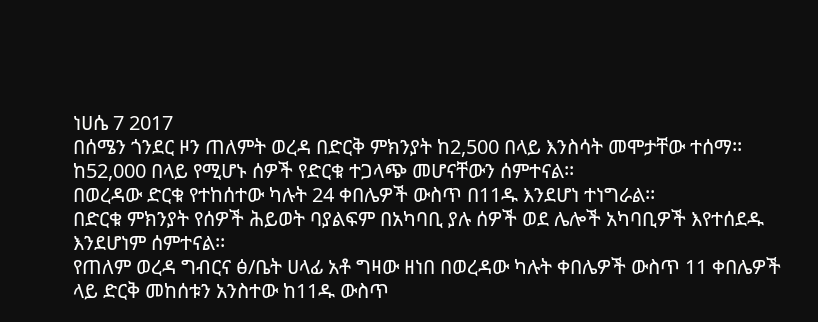ነሀሴ 7 2017
በሰሜን ጎንደር ዞን ጠለምት ወረዳ በድርቅ ምክንያት ከ2,500 በላይ እንስሳት መሞታቸው ተሰማ፡፡
ከ52,000 በላይ የሚሆኑ ሰዎች የድርቁ ተጋላጭ መሆናቸውን ሰምተናል፡፡
በወረዳው ድርቁ የተከሰተው ካሉት 24 ቀበሌዎች ውስጥ በ11ዱ እንደሆነ ተነግራል፡፡
በድርቁ ምክንያት የሰዎች ሕይወት ባያልፍም በአካባቢ ያሉ ሰዎች ወደ ሌሎች አካባቢዎች እየተሰደዱ እንደሆነም ሰምተናል፡፡
የጠለም ወረዳ ግብርና ፅ/ቤት ሀላፊ አቶ ግዛው ዘነበ በወረዳው ካሉት ቀበሌዎች ውስጥ 11 ቀበሌዎች ላይ ድርቅ መከሰቱን አንስተው ከ11ዱ ውስጥ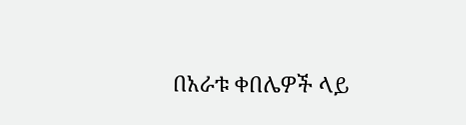በአራቱ ቀበሌዎች ላይ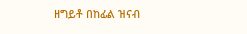ዘግይቶ በከፊል ዝናብ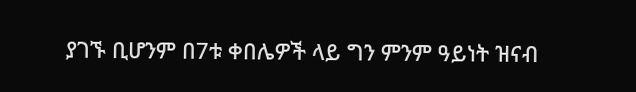ያገኙ ቢሆንም በ7ቱ ቀበሌዎች ላይ ግን ምንም ዓይነት ዝናብ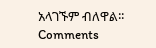አላገኙም ብለዋል፡፡
Comments